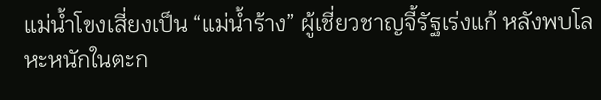แม่น้ำโขงเสี่ยงเป็น “แม่น้ำร้าง” ผู้เชี่ยวชาญจี้รัฐเร่งแก้ หลังพบโลหะหนักในตะก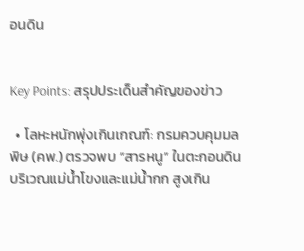อนดิน


Key Points: สรุปประเด็นสำคัญของข่าว

  • โลหะหนักพุ่งเกินเกณฑ์: กรมควบคุมมลพิษ (คพ.) ตรวจพบ “สารหนู” ในตะกอนดินบริเวณแม่น้ำโขงและแม่น้ำกก สูงเกิน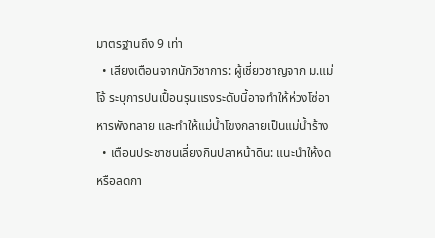มาตรฐานถึง 9 เท่า
  • เสียงเตือนจากนักวิชาการ: ผู้เชี่ยวชาญจาก ม.แม่โจ้ ระบุการปนเปื้อนรุนแรงระดับนี้อาจทำให้ห่วงโซ่อาหารพังทลาย และทำให้แม่น้ำโขงกลายเป็นแม่น้ำร้าง
  • เตือนประชาชนเลี่ยงกินปลาหน้าดิน: แนะนำให้งดหรือลดกา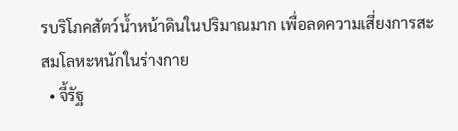รบริโภคสัตว์น้ำหน้าดินในปริมาณมาก เพื่อลดความเสี่ยงการสะสมโลหะหนักในร่างกาย
  • จี้รัฐ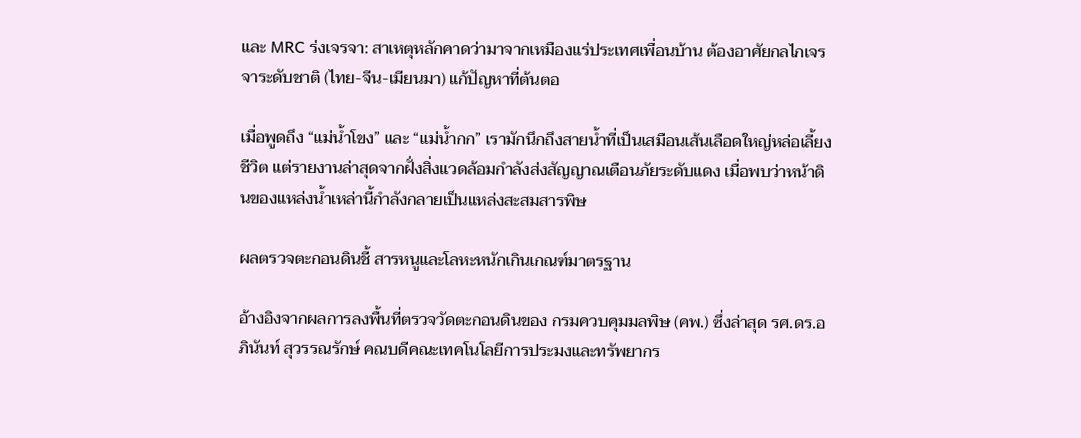และ MRC ร่งเจรจา: สาเหตุหลักคาดว่ามาจากเหมืองแร่ประเทศเพื่อนบ้าน ต้องอาศัยกลไกเจรจาระดับชาติ (ไทย-จีน-เมียนมา) แก้ปัญหาที่ต้นตอ

เมื่อพูดถึง “แม่น้ำโขง” และ “แม่น้ำกก” เรามักนึกถึงสายน้ำที่เป็นเสมือนเส้นเลือดใหญ่หล่อเลี้ยงชีวิต แต่รายงานล่าสุดจากฝั่งสิ่งแวดล้อมกำลังส่งสัญญาณเตือนภัยระดับแดง เมื่อพบว่าหน้าดินของแหล่งน้ำเหล่านี้กำลังกลายเป็นแหล่งสะสมสารพิษ

ผลตรวจตะกอนดินชี้ สารหนูและโลหะหนักเกินเกณฑ์มาตรฐาน

อ้างอิงจากผลการลงพื้นที่ตรวจวัดตะกอนดินของ กรมควบคุมมลพิษ (คพ.) ซึ่งล่าสุด รศ.ดร.อภินันท์ สุวรรณรักษ์ คณบดีคณะเทคโนโลยีการประมงและทรัพยากร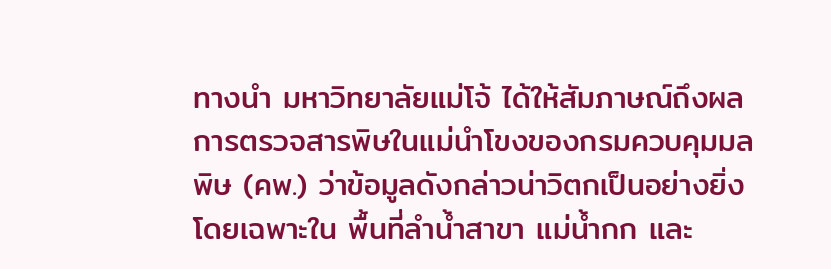ทางนำ มหาวิทยาลัยแม่โจ้ ได้ให้สัมภาษณ์ถึงผลการตรวจสารพิษในแม่นำโขงของกรมควบคุมมลพิษ (คพ.) ว่าข้อมูลดังกล่าวน่าวิตกเป็นอย่างยิ่ง โดยเฉพาะใน พื้นที่ลำน้ำสาขา แม่น้ำกก และ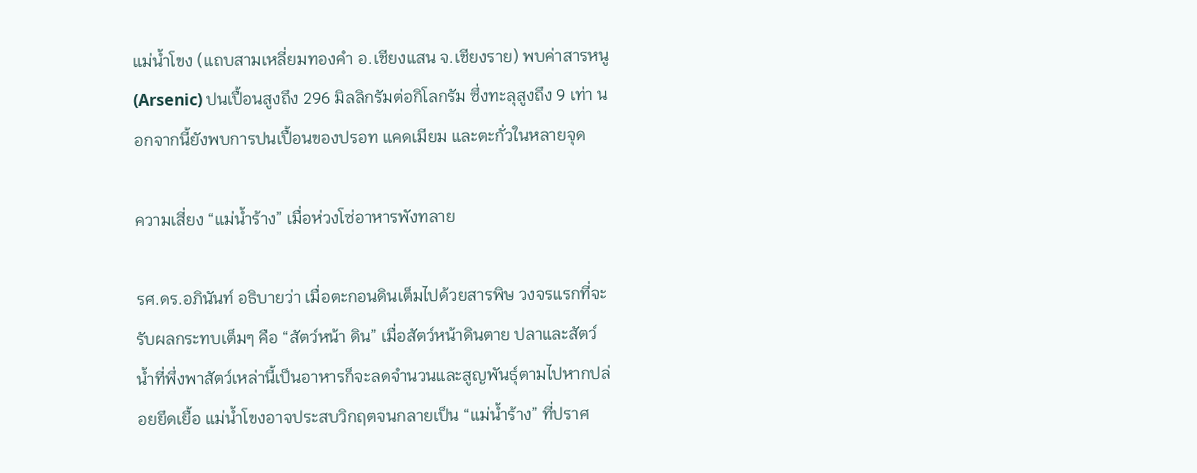แม่น้ำโขง (แถบสามเหลี่ยมทองคำ อ.เชียงแสน จ.เชียงราย) พบค่าสารหนู (Arsenic) ปนเปื้อนสูงถึง 296 มิลลิกรัมต่อกิโลกรัม ซึ่งทะลุสูงถึง 9 เท่า นอกจากนี้ยังพบการปนเปื้อนของปรอท แคดเมียม และตะกั่วในหลายจุด

ความเสี่ยง “แม่น้ำร้าง” เมื่อห่วงโซ่อาหารพังทลาย

รศ.ดร.อภินันท์ อธิบายว่า เมื่อตะกอนดินเต็มไปด้วยสารพิษ วงจรแรกที่จะรับผลกระทบเต็มๆ คือ “สัตว์หน้า ดิน” เมื่อสัตว์หน้าดินตาย ปลาและสัตว์น้ำที่พึ่งพาสัตว์เหล่านี้เป็นอาหารก็จะลดจำนวนและสูญพันธุ์ตามไปหากปล่อยยึดเยื้อ แม่น้ำโขงอาจประสบวิกฤตจนกลายเป็น “แม่น้ำร้าง” ที่ปราศ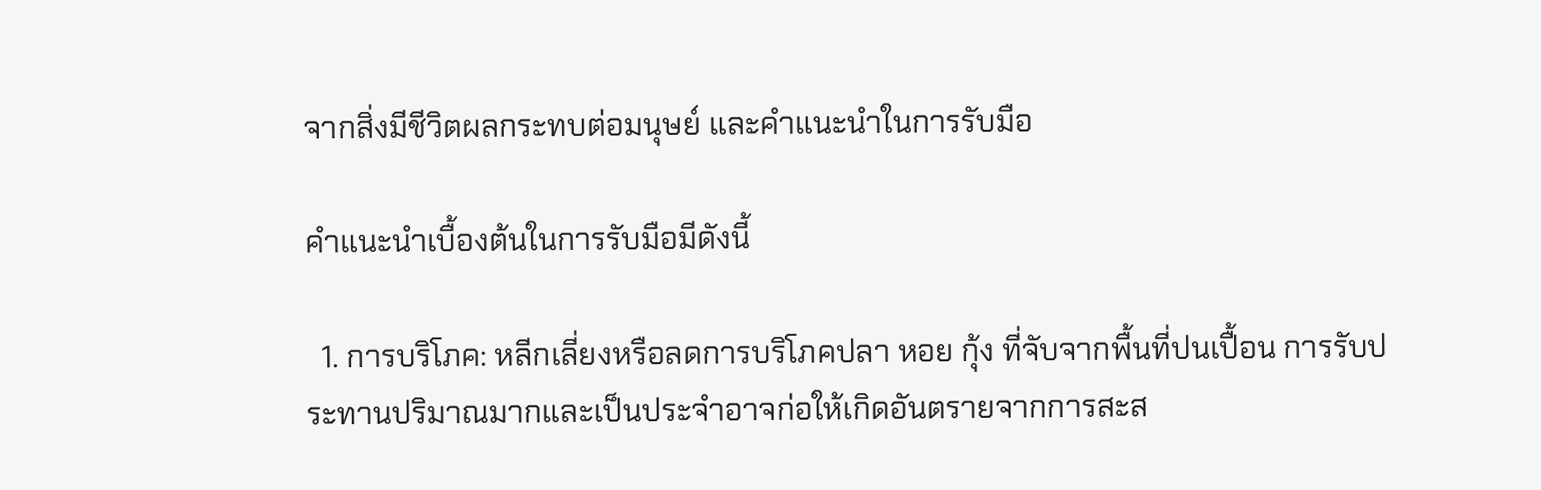จากสิ่งมีชีวิตผลกระทบต่อมนุษย์ และคำแนะนำในการรับมือ

คำแนะนำเบื้องต้นในการรับมือมีดังนี้

  1. การบริโภค: หลีกเลี่ยงหรือลดการบริโภคปลา หอย กุ้ง ที่จับจากพื้นที่ปนเปื้อน การรับประทานปริมาณมากและเป็นประจำอาจก่อให้เกิดอันตรายจากการสะส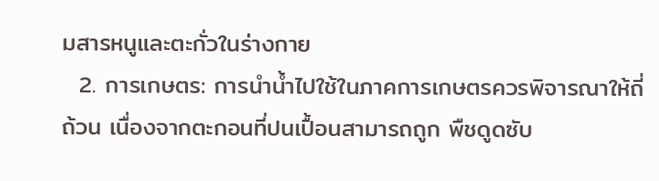มสารหนูและตะกั่วในร่างกาย
  2. การเกษตร: การนำน้ำไปใช้ในภาคการเกษตรควรพิจารณาให้ถี่ถ้วน เนื่องจากตะกอนที่ปนเปื้อนสามารถถูก พืชดูดซับ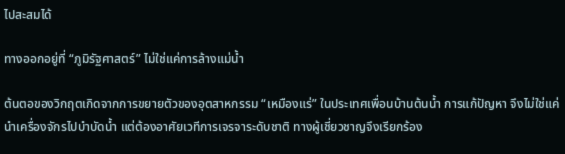ไปสะสมได้

ทางออกอยู่ที่ “ภูมิรัฐศาสตร์” ไม่ใช่แค่การล้างแม่น้ำ

ต้นตอของวิกฤตเกิดจากการขยายตัวของอุตสาหกรรม “เหมืองแร่” ในประเทศเพื่อนบ้านต้นน้ำ การแก้ปัญหา จึงไม่ใช่แค่นำเครื่องจักรไปบำบัดน้ำ แต่ต้องอาศัยเวทีการเจรจาระดับชาติ ทางผู้เชี่ยวชาญจึงเรียกร้อง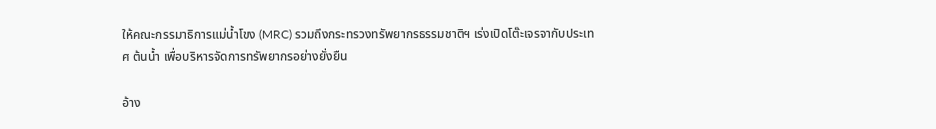ให้คณะกรรมาธิการแม่น้ำโขง (MRC) รวมถึงกระทรวงทรัพยากรธรรมชาติฯ เร่งเปิดโต๊ะเจรจากับประเทศ ต้นน้ำ เพื่อบริหารจัดการทรัพยากรอย่างยั่งยืน

อ้าง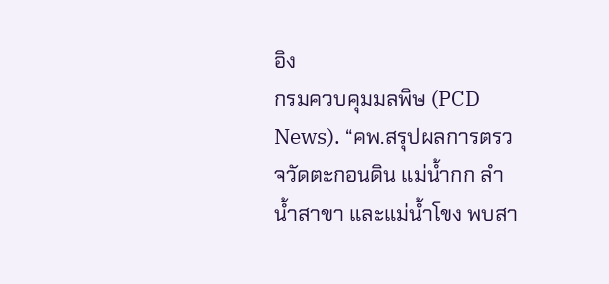อิง
กรมควบคุมมลพิษ (PCD News). “คพ.สรุปผลการตรวจวัดตะกอนดิน แม่น้ำกก ลำน้ำสาขา และแม่น้ำโขง พบสา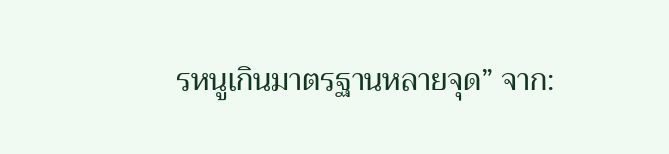รหนูเกินมาตรฐานหลายจุด” จาก: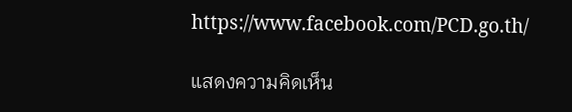https://www.facebook.com/PCD.go.th/

แสดงความคิดเห็น